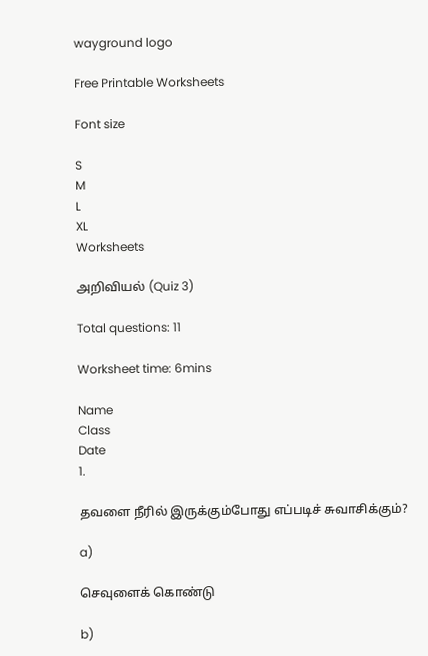wayground logo

Free Printable Worksheets

Font size

S
M
L
XL
Worksheets

அறிவியல் (Quiz 3)

Total questions: 11

Worksheet time: 6mins

Name
Class
Date
1.

தவளை நீரில் இருக்கும்போது எப்படிச் சுவாசிக்கும்?

a)

செவுளைக் கொண்டு

b)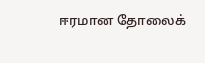ஈரமான தோலைக்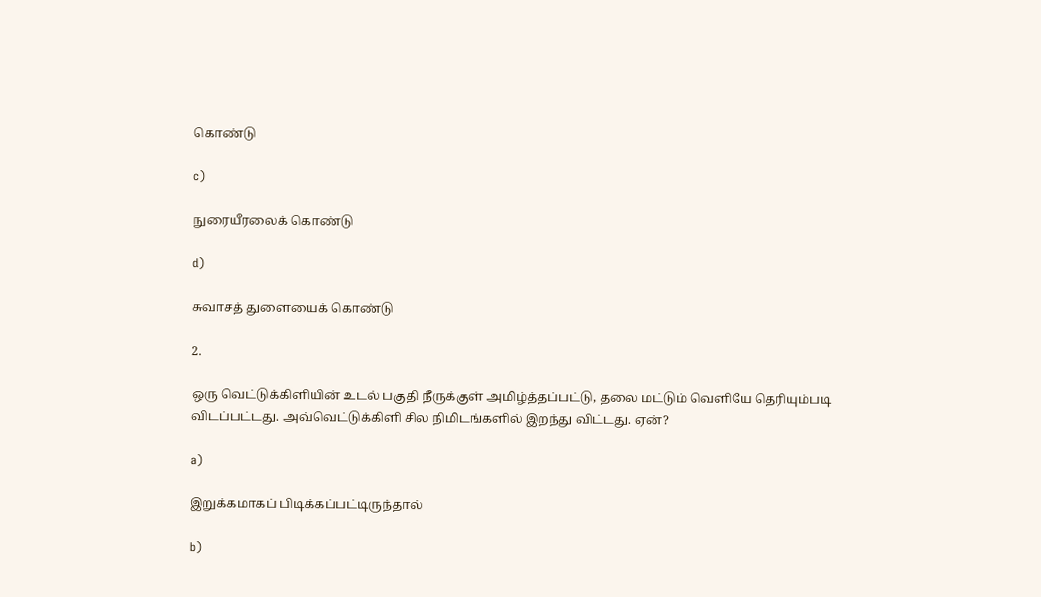கொண்டு

c)

நுரையீரலைக் கொண்டு

d)

சுவாசத் துளையைக் கொண்டு

2.

ஒரு வெட்டுக்கிளியின் உடல் பகுதி நீருக்குள் அமிழ்த்தப்பட்டு, தலை மட்டும் வெளியே தெரியும்படி விடப்பட்டது. அவ்வெட்டுக்கிளி சில நிமிடங்களில் இறந்து விட்டது. ஏன்?

a)

இறுக்கமாகப் பிடிக்கப்பட்டிருந்தால்

b)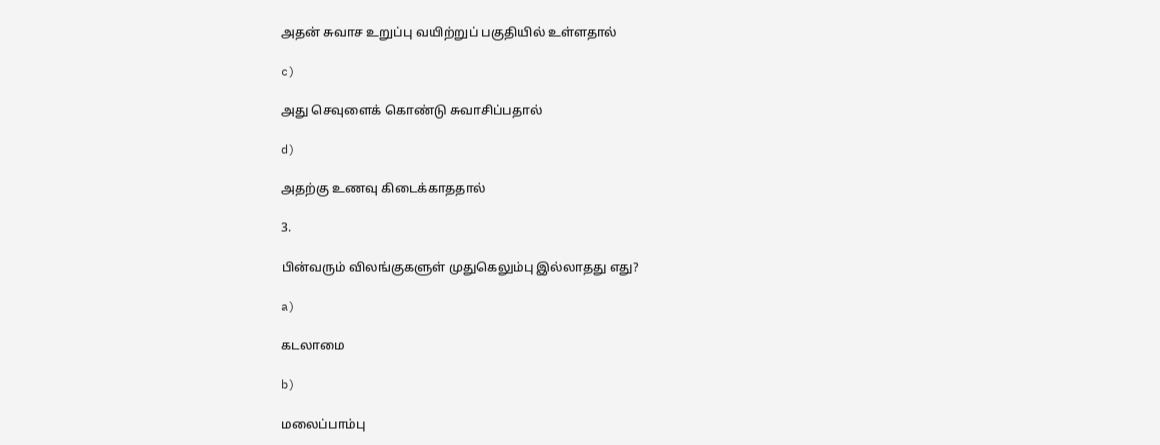அதன் சுவாச உறுப்பு வயிற்றுப் பகுதியில் உள்ளதால்

c)

அது செவுளைக் கொண்டு சுவாசிப்பதால்

d)

அதற்கு உணவு கிடைக்காததால்

3.

பின்வரும் விலங்குகளுள் முதுகெலும்பு இல்லாதது எது?

a)

கடலாமை

b)

மலைப்பாம்பு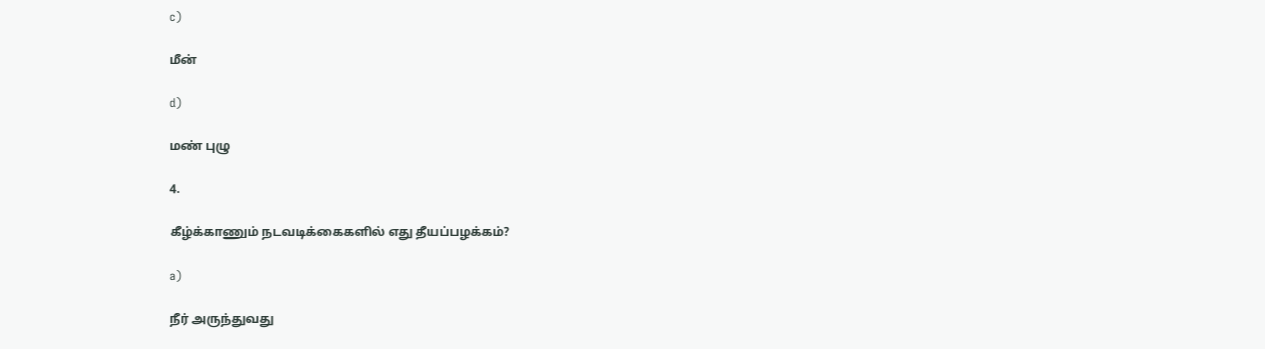c)

மீன்

d)

மண் புழு

4.

கீழ்க்காணும் நடவடிக்கைகளில் எது தீயப்பழக்கம்?

a)

நீர் அருந்துவது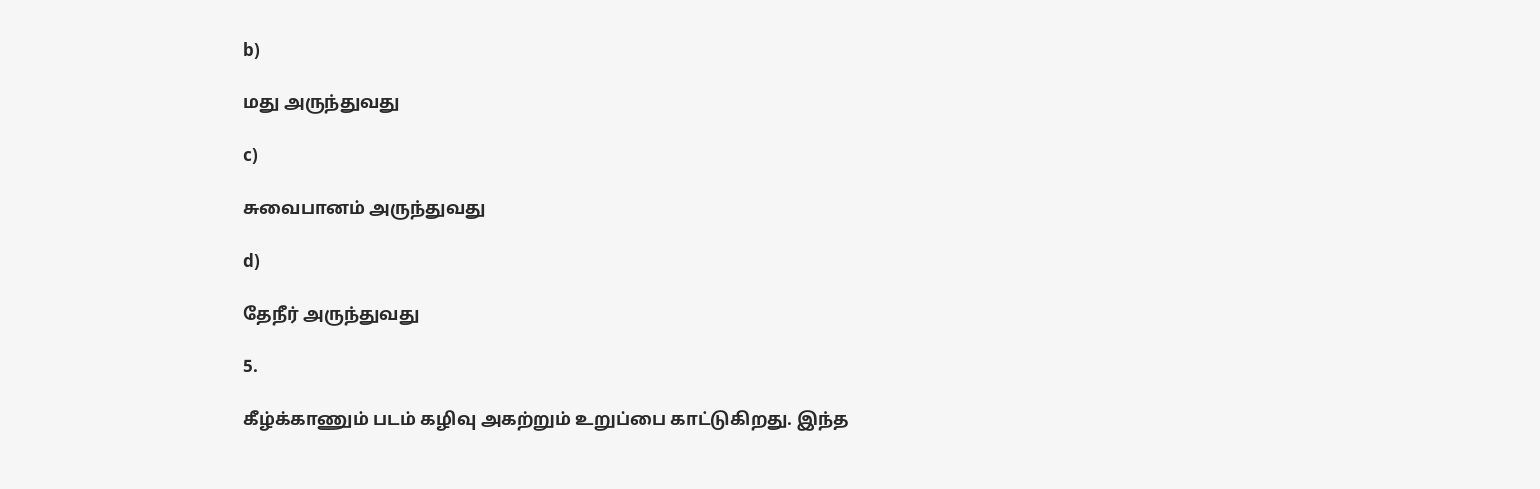b)

மது அருந்துவது

c)

சுவைபானம் அருந்துவது

d)

தேநீர் அருந்துவது

5.

கீழ்க்காணும் படம் கழிவு அகற்றும் உறுப்பை காட்டுகிறது. இந்த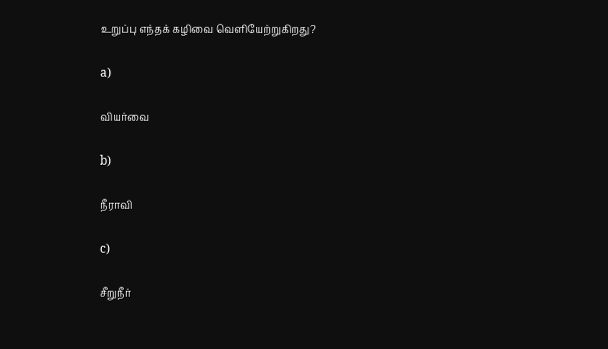உறுப்பு எந்தக் கழிவை வெளியேற்றுகிறது?

a)

வியர்வை

b)

நீராவி

c)

சீறுநீர்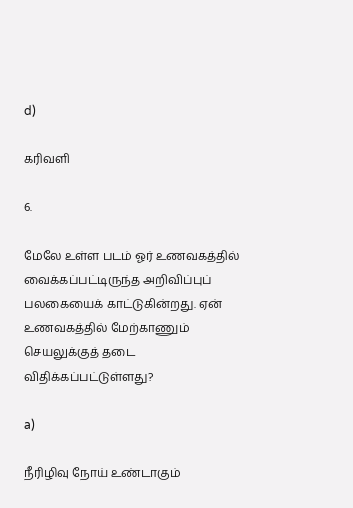d)

கரிவளி

6.

மேலே உள்ள படம் ஓர் உணவகத்தில் வைக்கப்பட்டிருந்த அறிவிப்புப் பலகையைக் காட்டுகின்றது. ஏன் உணவகத்தில் மேற்காணும் செயலுக்குத் தடை விதிக்கப்பட்டுள்ளது?

a)

நீரிழிவு நோய் உண்டாகும்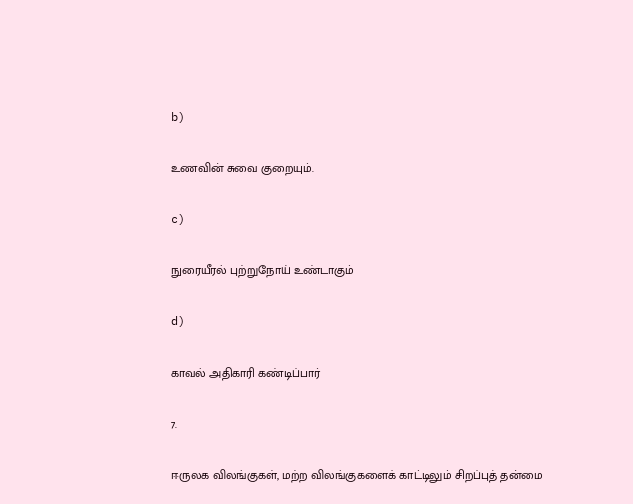b)

உணவின் சுவை குறையும்.

c)

நுரையீரல் புற்றுநோய் உண்டாகும்

d)

காவல் அதிகாரி கண்டிப்பார்

7.

ஈருலக விலங்குகள், மற்ற விலங்குகளைக் காட்டிலும் சிறப்புத் தன்மை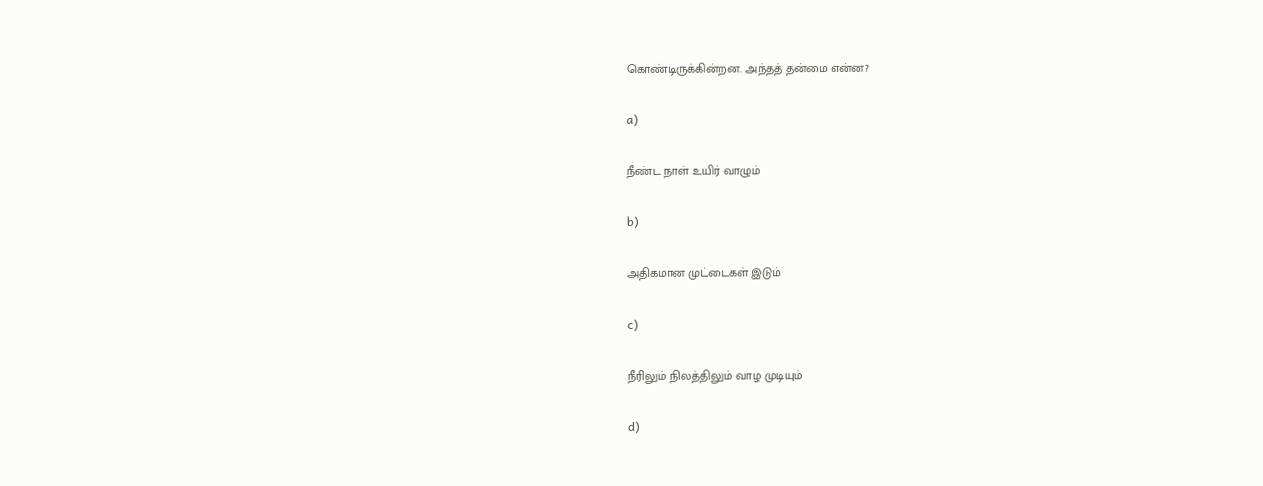கொண்டிருக்கின்றன. அந்தத் தன்மை என்ன?

a)

நீண்ட நாள் உயிர் வாழும்

b)

அதிகமான முட்டைகள் இடும்

c)

நீரிலும் நிலத்திலும் வாழ முடியும்

d)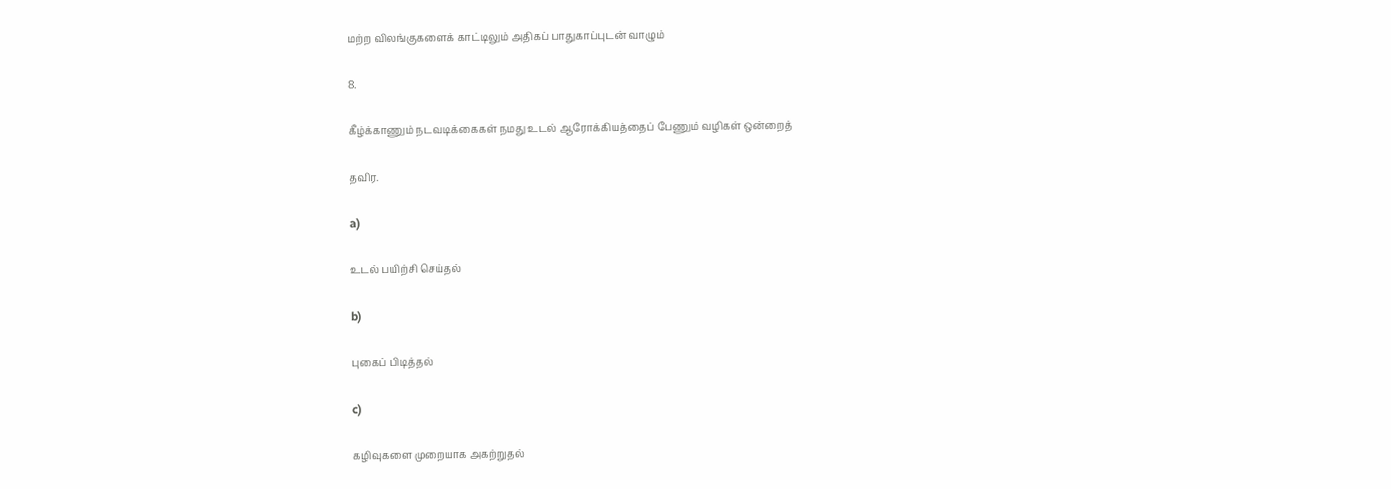மற்ற விலங்குகளைக் காட்டிலும் அதிகப் பாதுகாப்புடன் வாழும்

8.

கீழ்க்காணும் நடவடிக்கைகள் நமது உடல் ஆரோக்கியத்தைப் பேணும் வழிகள் ஒன்றைத்

தவிர.

a)

உடல் பயிற்சி செய்தல்

b)

புகைப் பிடித்தல்

c)

கழிவுகளை முறையாக அகற்றுதல்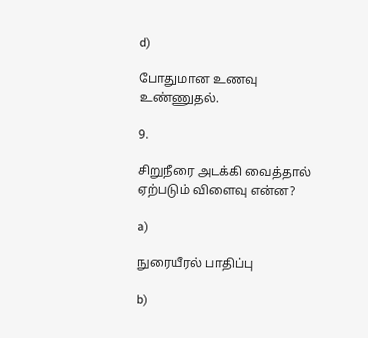d)

போதுமான உணவு உண்ணுதல்.

9.

சிறுநீரை அடக்கி வைத்தால் ஏற்படும் விளைவு என்ன?

a)

நுரையீரல் பாதிப்பு

b)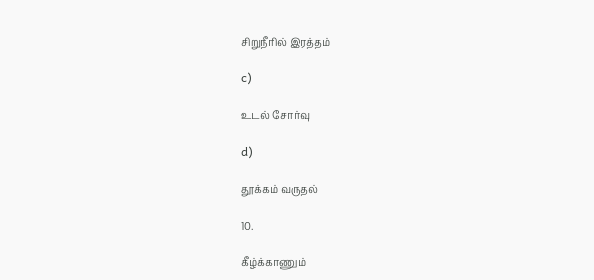சிறுநீரில் இரத்தம்

c)

உடல் சோர்வு

d)

தூக்கம் வருதல்

10.

கீழ்க்காணும்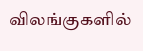விலங்குகளில்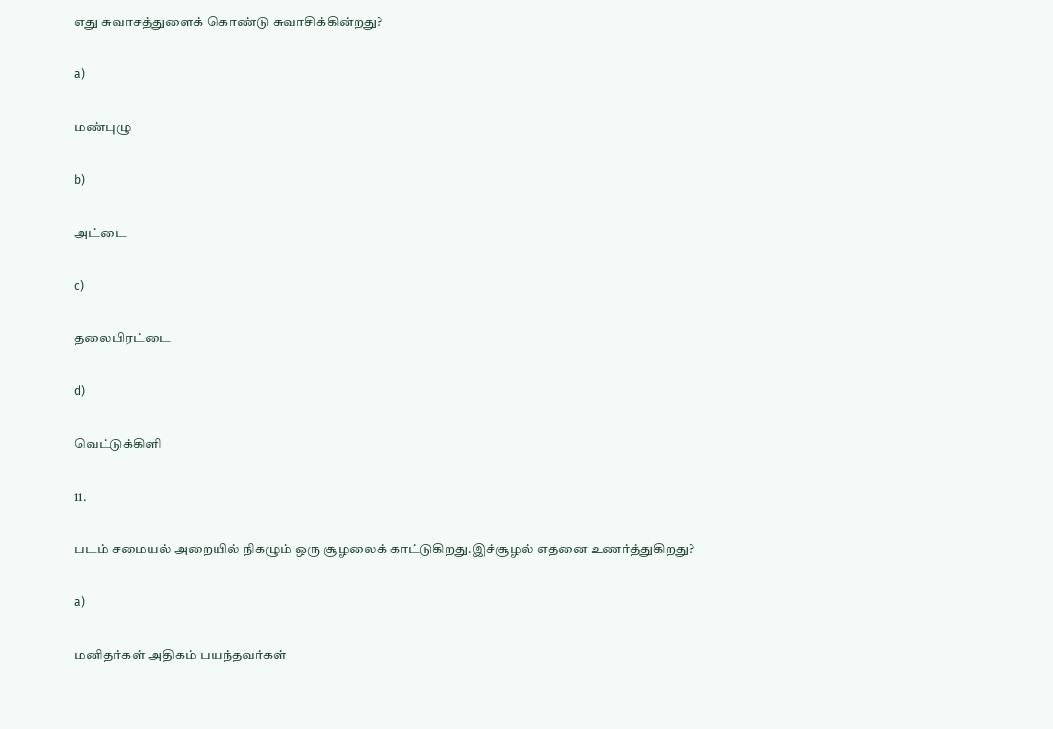எது சுவாசத்துளைக் கொண்டு சுவாசிக்கின்றது?

a)

மண்புழு

b)

அட்டை

c)

தலைபிரட்டை

d)

வெட்டுக்கிளி

11.

படம் சமையல் அறையில் நிகழும் ஒரு சூழலைக் காட்டுகிறது.இச்சூழல் எதனை உணர்த்துகிறது?

a)

மனிதர்கள் அதிகம் பயந்தவர்கள்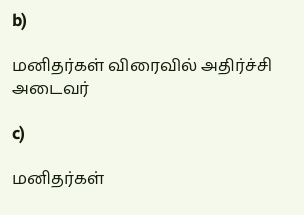b)

மனிதர்கள் விரைவில் அதிர்ச்சி அடைவர்

c)

மனிதர்கள்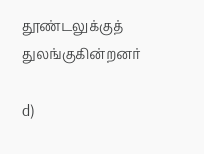தூண்டலுக்குத் துலங்குகின்றனர்

d)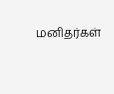மனிதர்கள்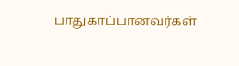பாதுகாப்பானவர்கள்